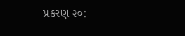પ્રકરણ ૨૦: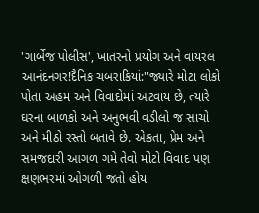'ગાર્બેજ પોલીસ', ખાતરનો પ્રયોગ અને વાયરલ આનંદનગર!દૈનિક ચબરાકિયાં:"જ્યારે મોટા લોકો પોતા અહમ અને વિવાદોમાં અટવાય છે, ત્યારે ઘરના બાળકો અને અનુભવી વડીલો જ સાચો અને મીઠો રસ્તો બતાવે છે. એકતા, પ્રેમ અને સમજદારી આગળ ગમે તેવો મોટો વિવાદ પણ ક્ષણભરમાં ઓગળી જતો હોય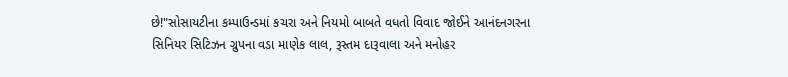છે!"સોસાયટીના કમ્પાઉન્ડમાં કચરા અને નિયમો બાબતે વધતો વિવાદ જોઈને આનંદનગરના સિનિયર સિટિઝન ગ્રુપના વડા માણેક લાલ, રૂસ્તમ દારૂવાલા અને મનોહર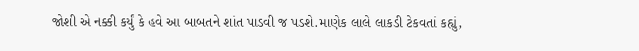જોશી એ નક્કી કર્યું કે હવે આ બાબતને શાંત પાડવી જ પડશે.માણેક લાલે લાકડી ટેકવતાં કહ્યું,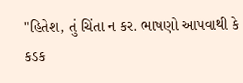"હિતેશ, તું ચિંતા ન કર. ભાષણો આપવાથી કે કડક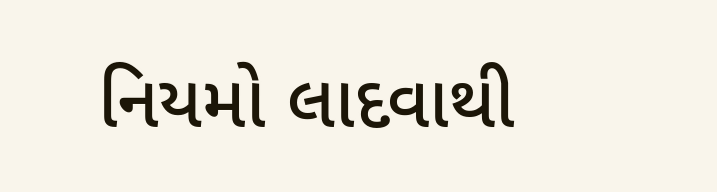નિયમો લાદવાથી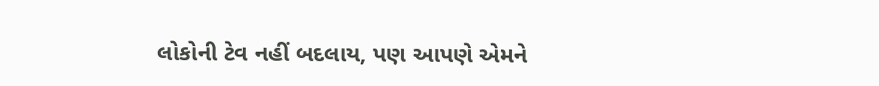લોકોની ટેવ નહીં બદલાય, પણ આપણે એમને